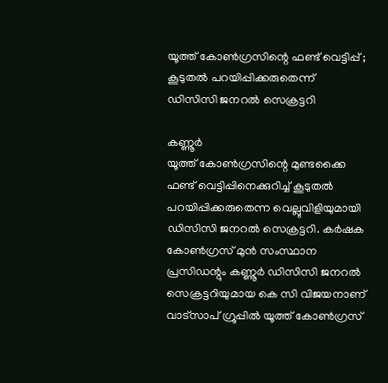യൂത്ത് കോൺഗ്രസിന്റെ ഫണ്ട് വെട്ടിപ്പ് ; കൂടുതൽ പറയിപ്പിക്കരുതെന്ന് ഡിസിസി ജനറൽ സെക്രട്ടറി

കണ്ണൂർ
യൂത്ത് കോൺഗ്രസിന്റെ മുണ്ടക്കൈ ഫണ്ട് വെട്ടിപ്പിനെക്കുറിച്ച് കൂടുതൽ പറയിപ്പിക്കരുതെന്ന വെല്ലുവിളിയുമായി ഡിസിസി ജനറൽ സെക്രട്ടറി. കർഷക കോൺഗ്രസ് മുൻ സംസ്ഥാന പ്രസിഡന്റും കണ്ണൂർ ഡിസിസി ജനറൽ സെക്രട്ടറിയുമായ കെ സി വിജയനാണ് വാട്സാപ് ഗ്രൂപ്പിൽ യൂത്ത് കോൺഗ്രസ്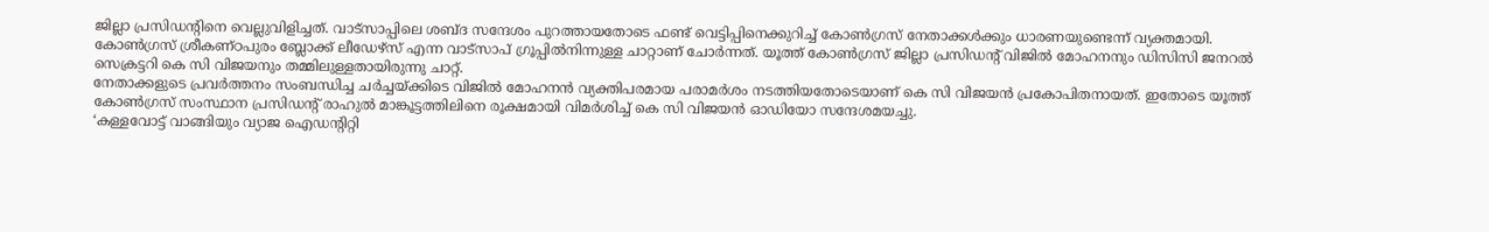ജില്ലാ പ്രസിഡന്റിനെ വെല്ലുവിളിച്ചത്. വാട്സാപ്പിലെ ശബ്ദ സന്ദേശം പുറത്തായതോടെ ഫണ്ട് വെട്ടിപ്പിനെക്കുറിച്ച് കോൺഗ്രസ് നേതാക്കൾക്കും ധാരണയുണ്ടെന്ന് വ്യക്തമായി.
കോൺഗ്രസ് ശ്രീകണ്ഠപുരം ബ്ലോക്ക് ലീഡേഴ്സ് എന്ന വാട്സാപ് ഗ്രൂപ്പിൽനിന്നുള്ള ചാറ്റാണ് ചോർന്നത്. യൂത്ത് കോൺഗ്രസ് ജില്ലാ പ്രസിഡന്റ് വിജിൽ മോഹനനും ഡിസിസി ജനറൽ സെക്രട്ടറി കെ സി വിജയനും തമ്മിലുള്ളതായിരുന്നു ചാറ്റ്.
നേതാക്കളുടെ പ്രവർത്തനം സംബന്ധിച്ച ചർച്ചയ്ക്കിടെ വിജിൽ മോഹനൻ വ്യക്തിപരമായ പരാമർശം നടത്തിയതോടെയാണ് കെ സി വിജയൻ പ്രകോപിതനായത്. ഇതോടെ യൂത്ത് കോൺഗ്രസ് സംസ്ഥാന പ്രസിഡന്റ് രാഹുൽ മാങ്കൂട്ടത്തിലിനെ രൂക്ഷമായി വിമർശിച്ച് കെ സി വിജയൻ ഓഡിയോ സന്ദേശമയച്ചു.
‘കള്ളവോട്ട് വാങ്ങിയും വ്യാജ ഐഡന്റിറ്റി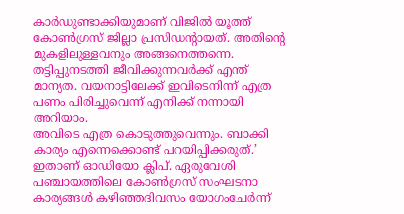കാർഡുണ്ടാക്കിയുമാണ് വിജിൽ യൂത്ത് കോൺഗ്രസ് ജില്ലാ പ്രസിഡന്റായത്. അതിന്റെ മുകളിലുള്ളവനും അങ്ങനെത്തന്നെ. തട്ടിപ്പുനടത്തി ജീവിക്കുന്നവർക്ക് എന്ത് മാന്യത. വയനാട്ടിലേക്ക് ഇവിടെനിന്ന് എത്ര പണം പിരിച്ചുവെന്ന് എനിക്ക് നന്നായി അറിയാം.
അവിടെ എത്ര കൊടുത്തുവെന്നും. ബാക്കി കാര്യം എന്നെക്കൊണ്ട് പറയിപ്പിക്കരുത്.’ ഇതാണ് ഓഡിയോ ക്ലിപ്. ഏരുവേശി പഞ്ചായത്തിലെ കോൺഗ്രസ് സംഘടനാ കാര്യങ്ങൾ കഴിഞ്ഞദിവസം യോഗംചേർന്ന്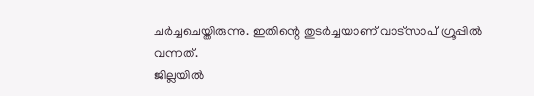ചർച്ചചെയ്തിരുന്നു. ഇതിന്റെ തുടർച്ചയാണ് വാട്സാപ് ഗ്രൂപ്പിൽ വന്നത്.
ജില്ലയിൽ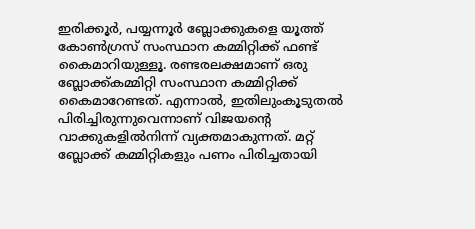ഇരിക്കൂർ, പയ്യന്നൂർ ബ്ലോക്കുകളെ യൂത്ത് കോൺഗ്രസ് സംസ്ഥാന കമ്മിറ്റിക്ക് ഫണ്ട് കൈമാറിയുള്ളൂ. രണ്ടരലക്ഷമാണ് ഒരു ബ്ലോക്ക്കമ്മിറ്റി സംസ്ഥാന കമ്മിറ്റിക്ക് കൈമാറേണ്ടത്. എന്നാൽ, ഇതിലുംകൂടുതൽ പിരിച്ചിരുന്നുവെന്നാണ് വിജയന്റെ വാക്കുകളിൽനിന്ന് വ്യക്തമാകുന്നത്. മറ്റ് ബ്ലോക്ക് കമ്മിറ്റികളും പണം പിരിച്ചതായി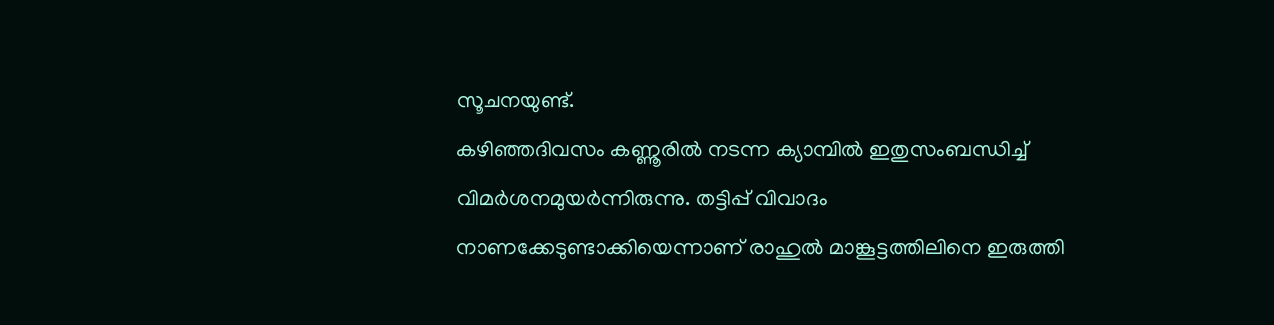സൂചനയുണ്ട്.
കഴിഞ്ഞദിവസം കണ്ണൂരിൽ നടന്ന ക്യാമ്പിൽ ഇതുസംബന്ധിച്ച് വിമർശനമുയർന്നിരുന്നു. തട്ടിപ്പ് വിവാദം നാണക്കേടുണ്ടാക്കിയെന്നാണ് രാഹുൽ മാങ്കൂട്ടത്തിലിനെ ഇരുത്തി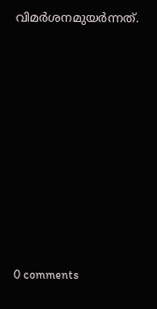വിമർശനമുയർന്നത്.










0 comments